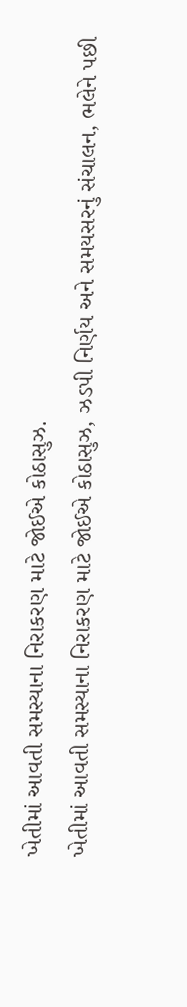ખેતીમાં આવતી સમસ્યાના નિરાકરણ માટે જોઈએ કોઠાસુઝ.
ખેતીમાં આવતી સમસ્યાના નિરાકરણ માટે જોઈએ કોઠાસુઝ, ઝડપી નિર્ણય અને સમયસરનું સંચાલન, ભલેને પછી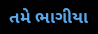તમે ભાગીયા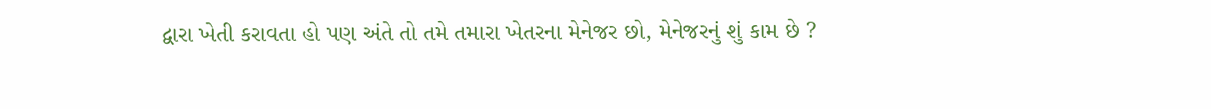દ્વારા ખેતી કરાવતા હો પણ અંતે તો તમે તમારા ખેતરના મેનેજર છો, મેનેજરનું શું કામ છે ?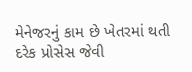મેનેજરનું કામ છે ખેતરમાં થતી દરેક પ્રોસેસ જેવી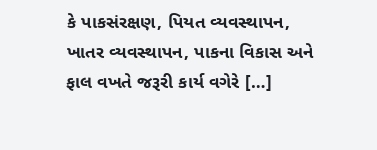કે પાકસંરક્ષણ, પિયત વ્યવસ્થાપન, ખાતર વ્યવસ્થાપન, પાકના વિકાસ અને ફાલ વખતે જરૂરી કાર્ય વગેરે […]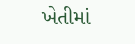ખેતીમાં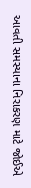આવતી સમસ્યાના નિરાકરણ માટે જોઈએ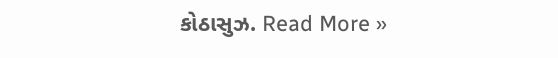કોઠાસુઝ. Read More »